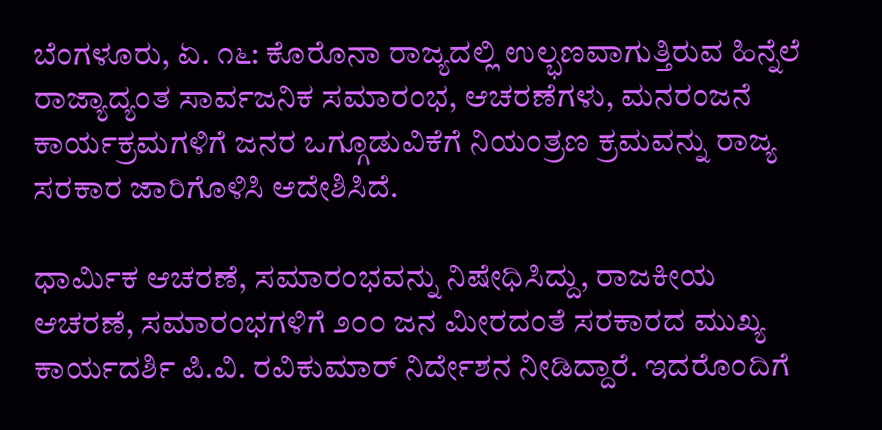ಬೆಂಗಳೂರು, ಏ. ೧೬: ಕೊರೊನಾ ರಾಜ್ಯದಲ್ಲಿ ಉಲ್ಭಣವಾಗುತ್ತಿರುವ ಹಿನ್ನೆಲೆ ರಾಜ್ಯಾದ್ಯಂತ ಸಾರ್ವಜನಿಕ ಸಮಾರಂಭ, ಆಚರಣೆಗಳು, ಮನರಂಜನೆ ಕಾರ್ಯಕ್ರಮಗಳಿಗೆ ಜನರ ಒಗ್ಗೂಡುವಿಕೆಗೆ ನಿಯಂತ್ರಣ ಕ್ರಮವನ್ನು ರಾಜ್ಯ ಸರಕಾರ ಜಾರಿಗೊಳಿಸಿ ಆದೇಶಿಸಿದೆ.

ಧಾರ್ಮಿಕ ಆಚರಣೆ, ಸಮಾರಂಭವನ್ನು ನಿಷೇಧಿಸಿದ್ದು, ರಾಜಕೀಯ ಆಚರಣೆ, ಸಮಾರಂಭಗಳಿಗೆ ೨೦೦ ಜನ ಮೀರದಂತೆ ಸರಕಾರದ ಮುಖ್ಯ ಕಾರ್ಯದರ್ಶಿ ಪಿ.ವಿ. ರವಿಕುಮಾರ್ ನಿರ್ದೇಶನ ನೀಡಿದ್ದಾರೆ. ಇದರೊಂದಿಗೆ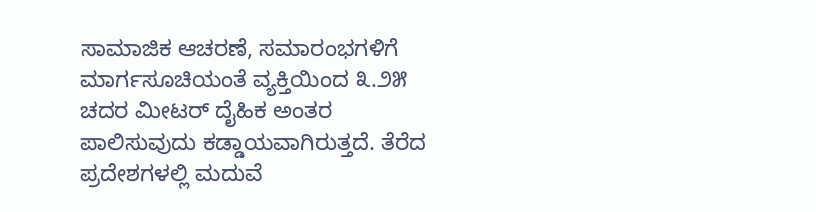ಸಾಮಾಜಿಕ ಆಚರಣೆ, ಸಮಾರಂಭಗಳಿಗೆ ಮಾರ್ಗಸೂಚಿಯಂತೆ ವ್ಯಕ್ತಿಯಿಂದ ೩.೨೫ ಚದರ ಮೀಟರ್ ದೈಹಿಕ ಅಂತರ ಪಾಲಿಸುವುದು ಕಡ್ಡಾಯವಾಗಿರುತ್ತದೆ. ತೆರೆದ ಪ್ರದೇಶಗಳಲ್ಲಿ ಮದುವೆ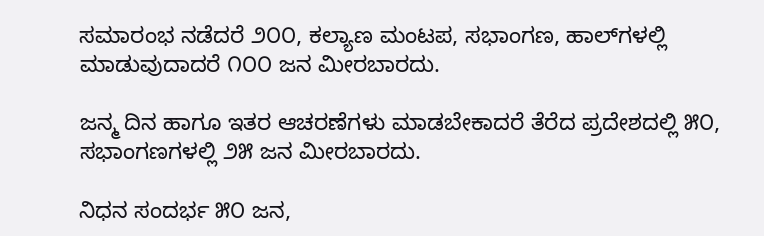ಸಮಾರಂಭ ನಡೆದರೆ ೨೦೦, ಕಲ್ಯಾಣ ಮಂಟಪ, ಸಭಾಂಗಣ, ಹಾಲ್‌ಗಳಲ್ಲಿ ಮಾಡುವುದಾದರೆ ೧೦೦ ಜನ ಮೀರಬಾರದು.

ಜನ್ಮ ದಿನ ಹಾಗೂ ಇತರ ಆಚರಣೆಗಳು ಮಾಡಬೇಕಾದರೆ ತೆರೆದ ಪ್ರದೇಶದಲ್ಲಿ ೫೦, ಸಭಾಂಗಣಗಳಲ್ಲಿ ೨೫ ಜನ ಮೀರಬಾರದು.

ನಿಧನ ಸಂದರ್ಭ ೫೦ ಜನ,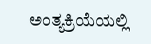ಅಂತ್ಯಕ್ರಿಯೆಯಲ್ಲಿ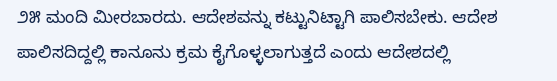೨೫ ಮಂದಿ ಮೀರಬಾರದು. ಆದೇಶವನ್ನು ಕಟ್ಟುನಿಟ್ಟಾಗಿ ಪಾಲಿಸಬೇಕು. ಆದೇಶ ಪಾಲಿಸದಿದ್ದಲ್ಲಿ ಕಾನೂನು ಕ್ರಮ ಕೈಗೊಳ್ಳಲಾಗುತ್ತದೆ ಎಂದು ಆದೇಶದಲ್ಲಿ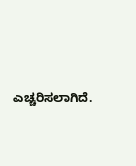ಎಚ್ಚರಿಸಲಾಗಿದೆ.